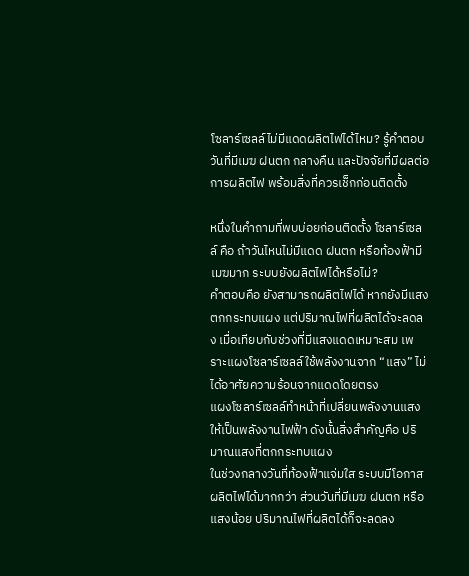โซลาร์เซลล์ไม่มีแดดผลิตไฟได้ไหม? รู้คำตอบวันที่มีเมฆ ฝนตก กลางคืน และปัจจัยที่มีผลต่อการผลิตไฟ พร้อมสิ่งที่ควรเช็กก่อนติดตั้ง

หนึ่งในคำถามที่พบบ่อยก่อนติดตั้ง โซลาร์เซลล์ คือ ถ้าวันไหนไม่มีแดด ฝนตก หรือท้องฟ้ามีเมฆมาก ระบบยังผลิตไฟได้หรือไม่?
คำตอบคือ ยังสามารถผลิตไฟได้ หากยังมีแสงตกกระทบแผง แต่ปริมาณไฟที่ผลิตได้จะลดลง เมื่อเทียบกับช่วงที่มีแสงแดดเหมาะสม เพราะแผงโซลาร์เซลล์ใช้พลังงานจาก “แสง” ไม่ได้อาศัยความร้อนจากแดดโดยตรง
แผงโซลาร์เซลล์ทำหน้าที่เปลี่ยนพลังงานแสงให้เป็นพลังงานไฟฟ้า ดังนั้นสิ่งสำคัญคือ ปริมาณแสงที่ตกกระทบแผง
ในช่วงกลางวันที่ท้องฟ้าแจ่มใส ระบบมีโอกาสผลิตไฟได้มากกว่า ส่วนวันที่มีเมฆ ฝนตก หรือแสงน้อย ปริมาณไฟที่ผลิตได้ก็จะลดลง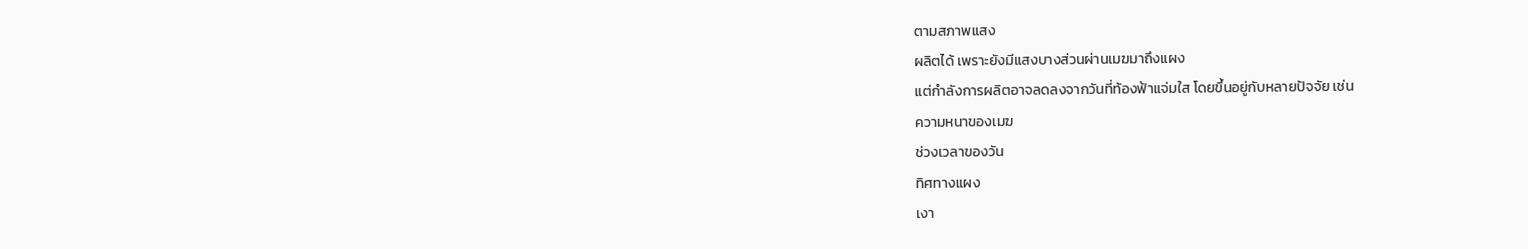ตามสภาพแสง
ผลิตได้ เพราะยังมีแสงบางส่วนผ่านเมฆมาถึงแผง
แต่กำลังการผลิตอาจลดลงจากวันที่ท้องฟ้าแจ่มใส โดยขึ้นอยู่กับหลายปัจจัย เช่น
ความหนาของเมฆ
ช่วงเวลาของวัน
ทิศทางแผง
เงา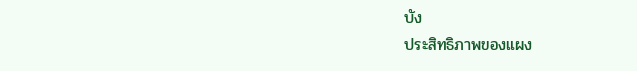บัง
ประสิทธิภาพของแผง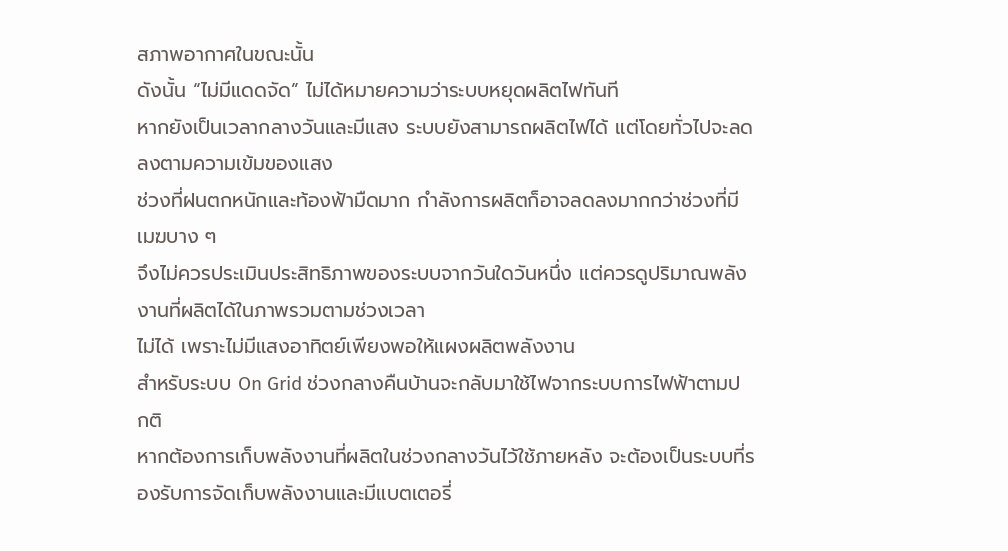สภาพอากาศในขณะนั้น
ดังนั้น “ไม่มีแดดจัด” ไม่ได้หมายความว่าระบบหยุดผลิตไฟทันที
หากยังเป็นเวลากลางวันและมีแสง ระบบยังสามารถผลิตไฟได้ แต่โดยทั่วไปจะลดลงตามความเข้มของแสง
ช่วงที่ฝนตกหนักและท้องฟ้ามืดมาก กำลังการผลิตก็อาจลดลงมากกว่าช่วงที่มีเมฆบาง ๆ
จึงไม่ควรประเมินประสิทธิภาพของระบบจากวันใดวันหนึ่ง แต่ควรดูปริมาณพลังงานที่ผลิตได้ในภาพรวมตามช่วงเวลา
ไม่ได้ เพราะไม่มีแสงอาทิตย์เพียงพอให้แผงผลิตพลังงาน
สำหรับระบบ On Grid ช่วงกลางคืนบ้านจะกลับมาใช้ไฟจากระบบการไฟฟ้าตามปกติ
หากต้องการเก็บพลังงานที่ผลิตในช่วงกลางวันไว้ใช้ภายหลัง จะต้องเป็นระบบที่รองรับการจัดเก็บพลังงานและมีแบตเตอรี่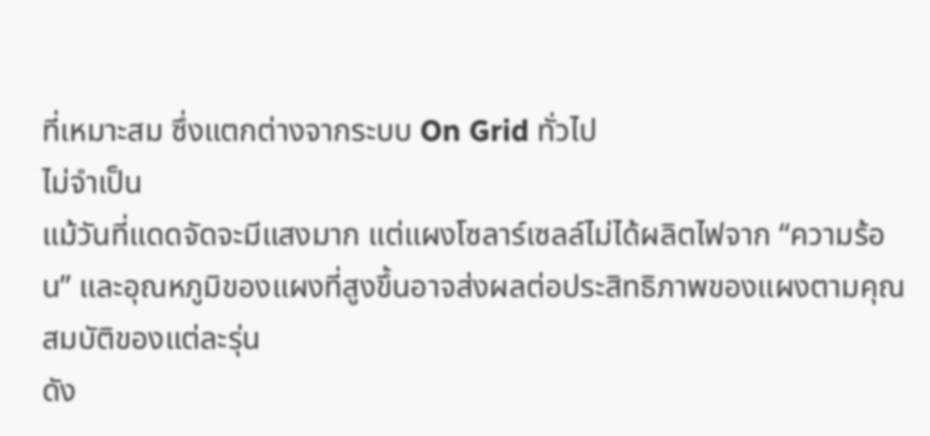ที่เหมาะสม ซึ่งแตกต่างจากระบบ On Grid ทั่วไป
ไม่จำเป็น
แม้วันที่แดดจัดจะมีแสงมาก แต่แผงโซลาร์เซลล์ไม่ได้ผลิตไฟจาก “ความร้อน” และอุณหภูมิของแผงที่สูงขึ้นอาจส่งผลต่อประสิทธิภาพของแผงตามคุณสมบัติของแต่ละรุ่น
ดัง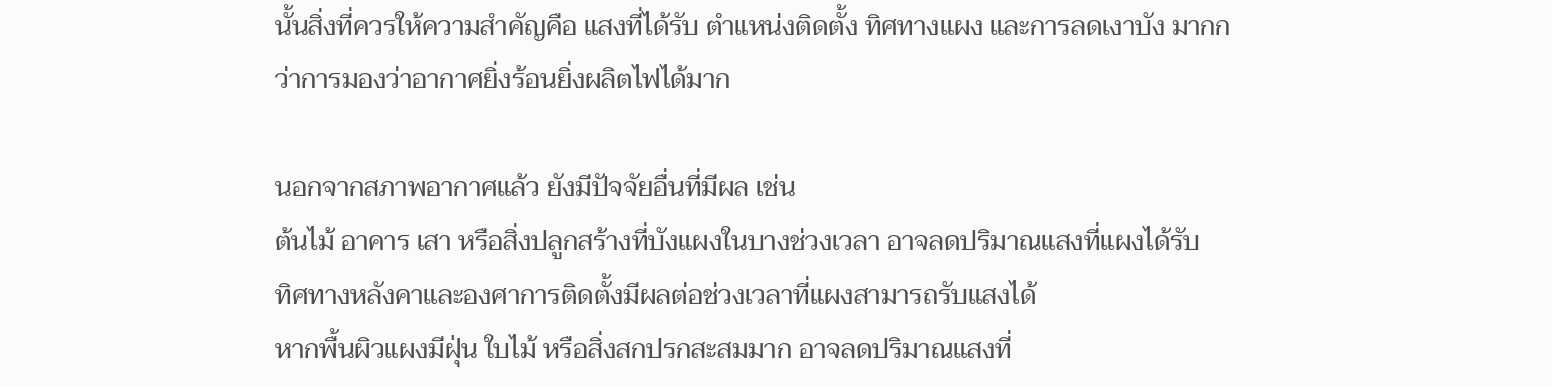นั้นสิ่งที่ควรให้ความสำคัญคือ แสงที่ได้รับ ตำแหน่งติดตั้ง ทิศทางแผง และการลดเงาบัง มากกว่าการมองว่าอากาศยิ่งร้อนยิ่งผลิตไฟได้มาก

นอกจากสภาพอากาศแล้ว ยังมีปัจจัยอื่นที่มีผล เช่น
ต้นไม้ อาคาร เสา หรือสิ่งปลูกสร้างที่บังแผงในบางช่วงเวลา อาจลดปริมาณแสงที่แผงได้รับ
ทิศทางหลังคาและองศาการติดตั้งมีผลต่อช่วงเวลาที่แผงสามารถรับแสงได้
หากพื้นผิวแผงมีฝุ่น ใบไม้ หรือสิ่งสกปรกสะสมมาก อาจลดปริมาณแสงที่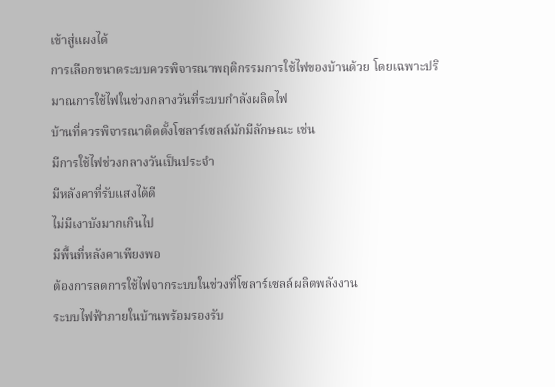เข้าสู่แผงได้
การเลือกขนาดระบบควรพิจารณาพฤติกรรมการใช้ไฟของบ้านด้วย โดยเฉพาะปริมาณการใช้ไฟในช่วงกลางวันที่ระบบกำลังผลิตไฟ
บ้านที่ควรพิจารณาติดตั้งโซลาร์เซลล์มักมีลักษณะ เช่น
มีการใช้ไฟช่วงกลางวันเป็นประจำ
มีหลังคาที่รับแสงได้ดี
ไม่มีเงาบังมากเกินไป
มีพื้นที่หลังคาเพียงพอ
ต้องการลดการใช้ไฟจากระบบในช่วงที่โซลาร์เซลล์ผลิตพลังงาน
ระบบไฟฟ้าภายในบ้านพร้อมรองรับ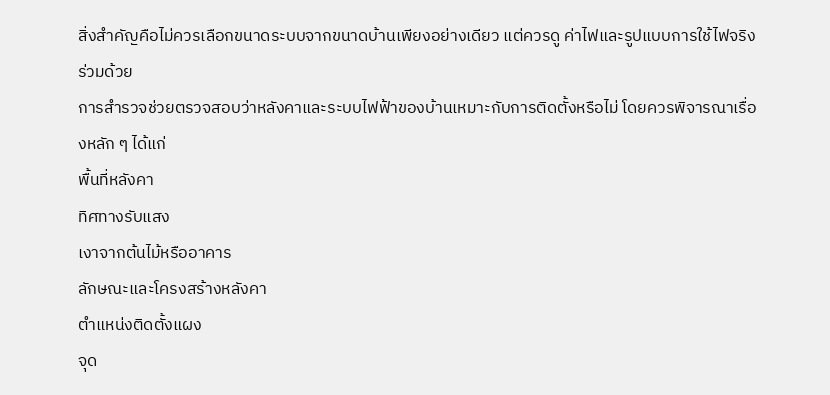สิ่งสำคัญคือไม่ควรเลือกขนาดระบบจากขนาดบ้านเพียงอย่างเดียว แต่ควรดู ค่าไฟและรูปแบบการใช้ไฟจริง ร่วมด้วย
การสำรวจช่วยตรวจสอบว่าหลังคาและระบบไฟฟ้าของบ้านเหมาะกับการติดตั้งหรือไม่ โดยควรพิจารณาเรื่องหลัก ๆ ได้แก่
พื้นที่หลังคา
ทิศทางรับแสง
เงาจากต้นไม้หรืออาคาร
ลักษณะและโครงสร้างหลังคา
ตำแหน่งติดตั้งแผง
จุด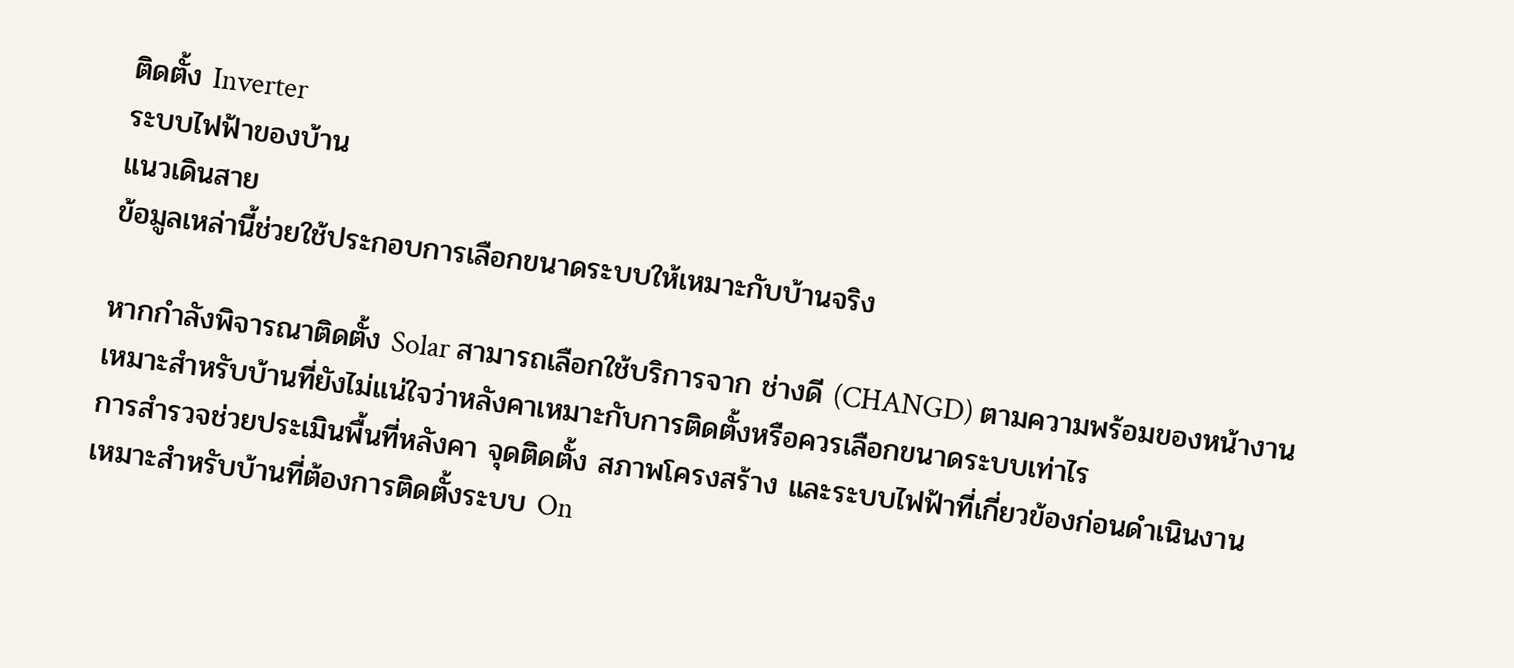ติดตั้ง Inverter
ระบบไฟฟ้าของบ้าน
แนวเดินสาย
ข้อมูลเหล่านี้ช่วยใช้ประกอบการเลือกขนาดระบบให้เหมาะกับบ้านจริง

หากกำลังพิจารณาติดตั้ง Solar สามารถเลือกใช้บริการจาก ช่างดี (CHANGD) ตามความพร้อมของหน้างาน
เหมาะสำหรับบ้านที่ยังไม่แน่ใจว่าหลังคาเหมาะกับการติดตั้งหรือควรเลือกขนาดระบบเท่าไร
การสำรวจช่วยประเมินพื้นที่หลังคา จุดติดตั้ง สภาพโครงสร้าง และระบบไฟฟ้าที่เกี่ยวข้องก่อนดำเนินงาน
เหมาะสำหรับบ้านที่ต้องการติดตั้งระบบ On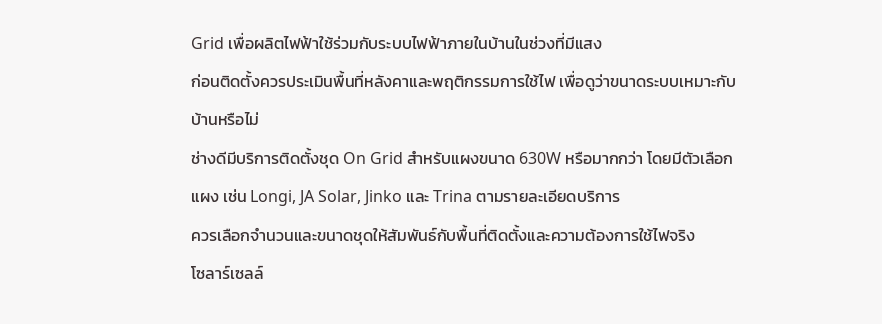Grid เพื่อผลิตไฟฟ้าใช้ร่วมกับระบบไฟฟ้าภายในบ้านในช่วงที่มีแสง
ก่อนติดตั้งควรประเมินพื้นที่หลังคาและพฤติกรรมการใช้ไฟ เพื่อดูว่าขนาดระบบเหมาะกับบ้านหรือไม่
ช่างดีมีบริการติดตั้งชุด On Grid สำหรับแผงขนาด 630W หรือมากกว่า โดยมีตัวเลือกแผง เช่น Longi, JA Solar, Jinko และ Trina ตามรายละเอียดบริการ
ควรเลือกจำนวนและขนาดชุดให้สัมพันธ์กับพื้นที่ติดตั้งและความต้องการใช้ไฟจริง
โซลาร์เซลล์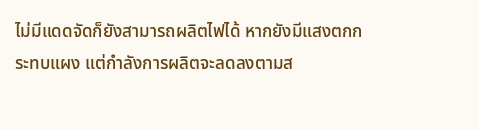ไม่มีแดดจัดก็ยังสามารถผลิตไฟได้ หากยังมีแสงตกกระทบแผง แต่กำลังการผลิตจะลดลงตามส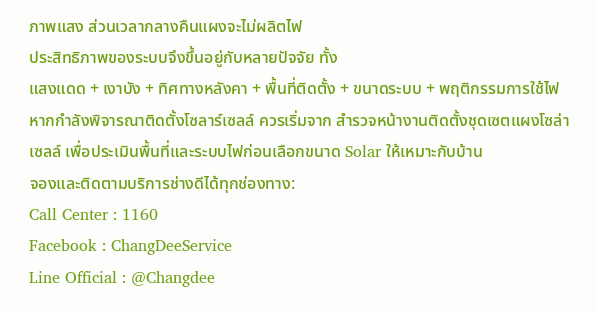ภาพแสง ส่วนเวลากลางคืนแผงจะไม่ผลิตไฟ
ประสิทธิภาพของระบบจึงขึ้นอยู่กับหลายปัจจัย ทั้ง
แสงแดด + เงาบัง + ทิศทางหลังคา + พื้นที่ติดตั้ง + ขนาดระบบ + พฤติกรรมการใช้ไฟ
หากกำลังพิจารณาติดตั้งโซลาร์เซลล์ ควรเริ่มจาก สำรวจหน้างานติดตั้งชุดเซตแผงโซล่าเซลล์ เพื่อประเมินพื้นที่และระบบไฟก่อนเลือกขนาด Solar ให้เหมาะกับบ้าน
จองและติดตามบริการช่างดีได้ทุกช่องทาง:
Call Center : 1160
Facebook : ChangDeeService
Line Official : @Changdee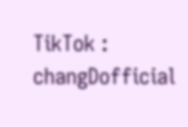TikTok : changDofficial